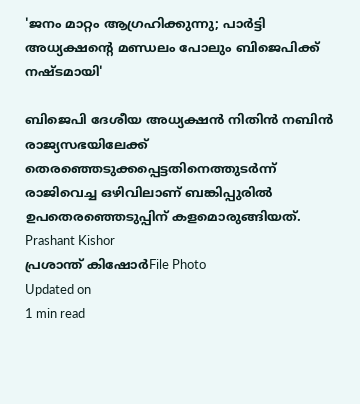'ജനം മാറ്റം ആഗ്രഹിക്കുന്നു; പാര്‍ട്ടി അധ്യക്ഷന്റെ മണ്ഡലം പോലും ബിജെപിക്ക് നഷ്ടമായി'

ബിജെപി ദേശീയ അധ്യക്ഷന്‍ നിതിന്‍ നബിന്‍ രാജ്യസഭയിലേക്ക് തെരഞ്ഞെടുക്കപ്പെട്ടതിനെത്തുടര്‍ന്ന് രാജിവെച്ച ഒഴിവിലാണ് ബങ്കിപ്പുരില്‍ ഉപതെരഞ്ഞെടുപ്പിന് കളമൊരുങ്ങിയത്.
Prashant Kishor
പ്രശാന്ത് കിഷോര്‍File Photo
Updated on
1 min read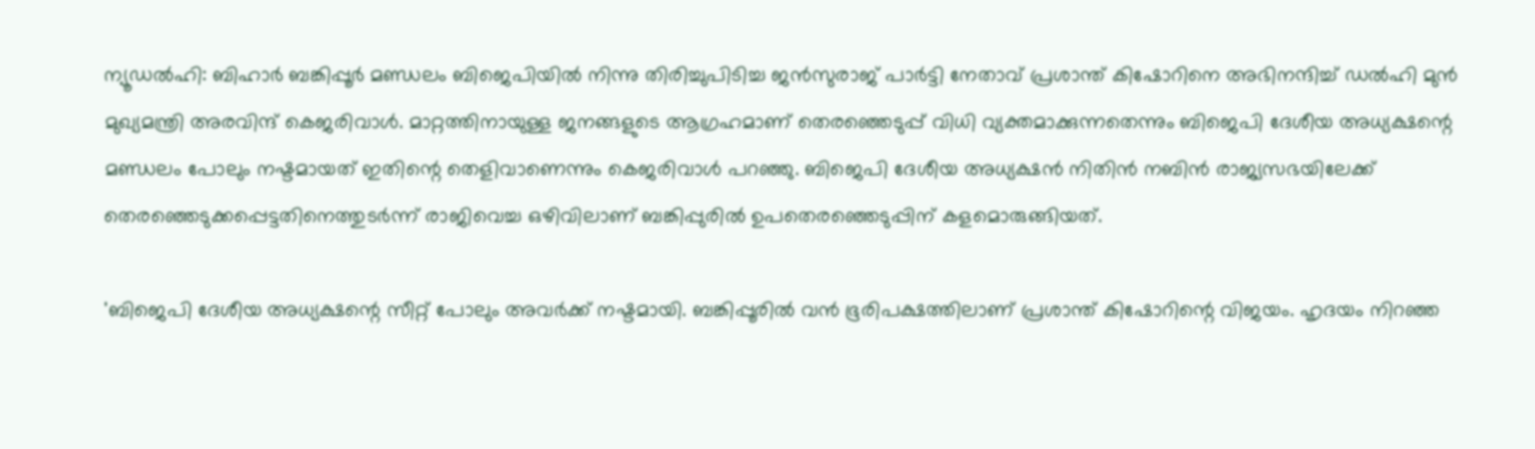ന്യൂഡല്‍ഹി: ബിഹാര്‍ ബങ്കിപ്പൂര്‍ മണ്ഡലം ബിജെപിയില്‍ നിന്നു തിരിച്ചുപിടിച്ച ജന്‍സുരാജ് പാര്‍ട്ടി നേതാവ് പ്രശാന്ത് കിഷോറിനെ അഭിനന്ദിച്ച് ഡല്‍ഹി മുന്‍ മുഖ്യമന്ത്രി അരവിന്ദ് കെജരിവാള്‍. മാറ്റത്തിനായുള്ള ജനങ്ങളുടെ ആഗ്രഹമാണ് തെരഞ്ഞെടുപ്പ് വിധി വ്യക്തമാക്കുന്നതെന്നും ബിജെപി ദേശീയ അധ്യക്ഷന്റെ മണ്ഡലം പോലും നഷ്ടമായത് ഇതിന്റെ തെളിവാണെന്നും കെജരിവാള്‍ പറഞ്ഞു. ബിജെപി ദേശീയ അധ്യക്ഷന്‍ നിതിന്‍ നബിന്‍ രാജ്യസഭയിലേക്ക് തെരഞ്ഞെടുക്കപ്പെട്ടതിനെത്തുടര്‍ന്ന് രാജിവെച്ച ഒഴിവിലാണ് ബങ്കിപ്പുരില്‍ ഉപതെരഞ്ഞെടുപ്പിന് കളമൊരുങ്ങിയത്.

'ബിജെപി ദേശീയ അധ്യക്ഷന്റെ സീറ്റ് പോലും അവര്‍ക്ക് നഷ്ടമായി. ബങ്കിപ്പൂരില്‍ വന്‍ ഭൂരിപക്ഷത്തിലാണ് പ്രശാന്ത് കിഷോറിന്റെ വിജയം. ഹൃദയം നിറഞ്ഞ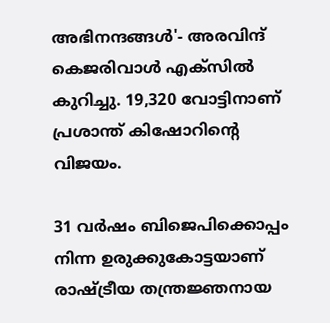അഭിനന്ദങ്ങള്‍'- അരവിന്ദ് കെജരിവാള്‍ എക്‌സില്‍ കുറിച്ചു. 19,320 വോട്ടിനാണ് പ്രശാന്ത് കിഷോറിന്റെ വിജയം.

31 വര്‍ഷം ബിജെപിക്കൊപ്പം നിന്ന ഉരുക്കുകോട്ടയാണ് രാഷ്ട്രീയ തന്ത്രജ്ഞനായ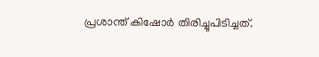പ്രശാന്ത് കിഷോര്‍ തിരിച്ചുപിടിച്ചത്.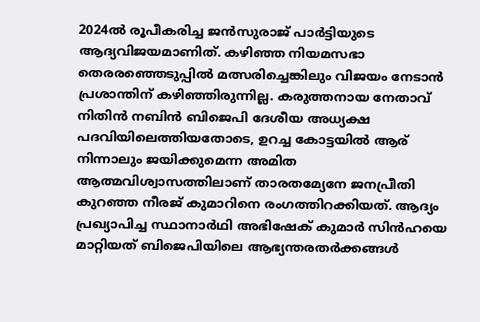2024ല്‍ രൂപീകരിച്ച ജന്‍സുരാജ് പാര്‍ട്ടിയുടെ ആദ്യവിജയമാണിത്. കഴിഞ്ഞ നിയമസഭാ തെരരഞ്ഞെടുപ്പില്‍ മത്സരിച്ചെങ്കിലും വിജയം നേടാന്‍ പ്രശാന്തിന് കഴിഞ്ഞിരുന്നില്ല. കരുത്തനായ നേതാവ് നിതിന്‍ നബിന്‍ ബിജെപി ദേശീയ അധ്യക്ഷ പദവിയിലെത്തിയതോടെ, ഉറച്ച കോട്ടയില്‍ ആര് നിന്നാലും ജയിക്കുമെന്ന അമിത ആത്മവിശ്വാസത്തിലാണ് താരതമ്യേനേ ജനപ്രീതി കുറഞ്ഞ നീരജ് കുമാറിനെ രംഗത്തിറക്കിയത്. ആദ്യം പ്രഖ്യാപിച്ച സ്ഥാനാര്‍ഥി അഭിഷേക് കുമാര്‍ സിന്‍ഹയെ മാറ്റിയത് ബിജെപിയിലെ ആഭ്യന്തരതര്‍ക്കങ്ങള്‍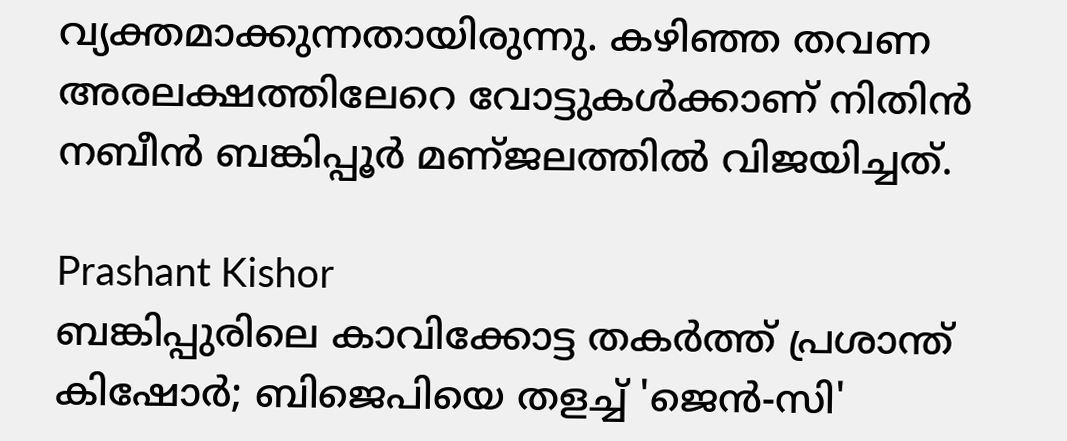വ്യക്തമാക്കുന്നതായിരുന്നു. കഴിഞ്ഞ തവണ അരലക്ഷത്തിലേറെ വോട്ടുകള്‍ക്കാണ് നിതിന്‍ നബീന്‍ ബങ്കിപ്പൂര്‍ മണ്ജലത്തില്‍ വിജയിച്ചത്.

Prashant Kishor
ബങ്കിപ്പുരിലെ കാവിക്കോട്ട തകർത്ത് പ്രശാന്ത് കിഷോർ; ബിജെപിയെ തളച്ച് 'ജെൻ-സി'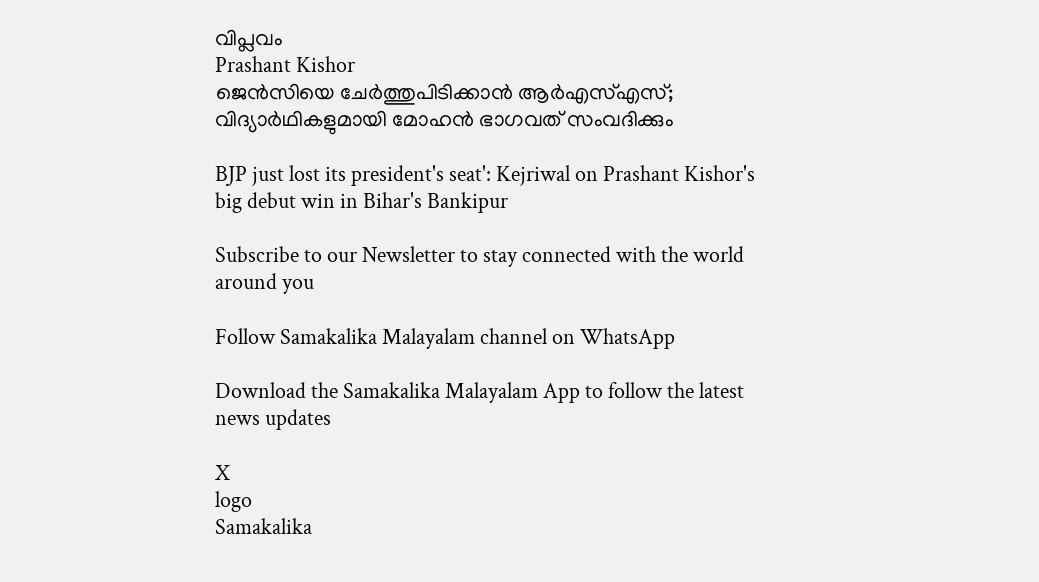വിപ്ലവം
Prashant Kishor
ജെന്‍സിയെ ചേര്‍ത്തുപിടിക്കാന്‍ ആര്‍എസ്എസ്; വിദ്യാര്‍ഥികളുമായി മോഹന്‍ ഭാഗവത് സംവദിക്കും

BJP just lost its president's seat': Kejriwal on Prashant Kishor's big debut win in Bihar's Bankipur

Subscribe to our Newsletter to stay connected with the world around you

Follow Samakalika Malayalam channel on WhatsApp

Download the Samakalika Malayalam App to follow the latest news updates

X
logo
Samakalika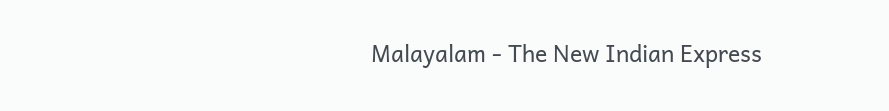Malayalam - The New Indian Express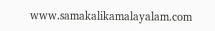www.samakalikamalayalam.com